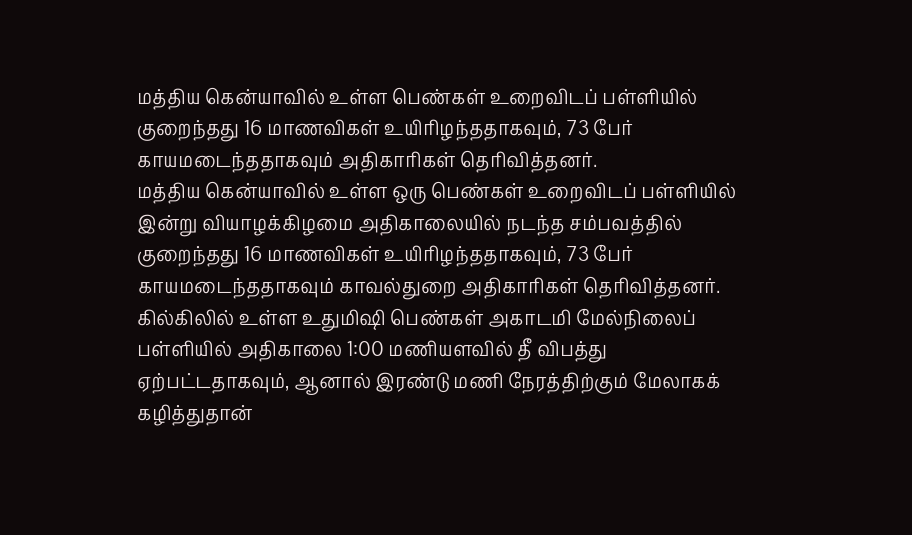மத்திய கென்யாவில் உள்ள பெண்கள் உறைவிடப் பள்ளியில் குறைந்தது 16 மாணவிகள் உயிரிழந்ததாகவும், 73 பேர் காயமடைந்ததாகவும் அதிகாரிகள் தெரிவித்தனர்.
மத்திய கென்யாவில் உள்ள ஒரு பெண்கள் உறைவிடப் பள்ளியில் இன்று வியாழக்கிழமை அதிகாலையில் நடந்த சம்பவத்தில் குறைந்தது 16 மாணவிகள் உயிரிழந்ததாகவும், 73 பேர் காயமடைந்ததாகவும் காவல்துறை அதிகாரிகள் தெரிவித்தனர்.
கில்கிலில் உள்ள உதுமிஷி பெண்கள் அகாடமி மேல்நிலைப் பள்ளியில் அதிகாலை 1:00 மணியளவில் தீ விபத்து ஏற்பட்டதாகவும், ஆனால் இரண்டு மணி நேரத்திற்கும் மேலாகக் கழித்துதான்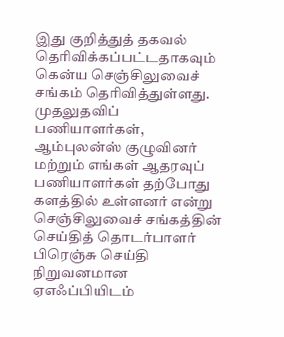இது குறித்துத் தகவல் தெரிவிக்கப்பட்டதாகவும் கென்ய செஞ்சிலுவைச் சங்கம் தெரிவித்துள்ளது.
முதலுதவிப் பணியாளர்கள், ஆம்புலன்ஸ் குழுவினர் மற்றும் எங்கள் ஆதரவுப் பணியாளர்கள் தற்போது களத்தில் உள்ளனர் என்று செஞ்சிலுவைச் சங்கத்தின் செய்தித் தொடர்பாளர் பிரெஞ்சு செய்தி நிறுவனமான ஏஎஃப்பியிடம்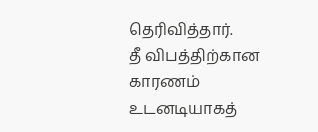தெரிவித்தார்.
தீ விபத்திற்கான காரணம் உடனடியாகத்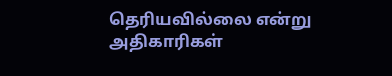தெரியவில்லை என்று அதிகாரிகள்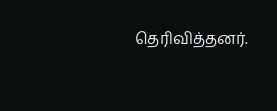தெரிவித்தனர்.